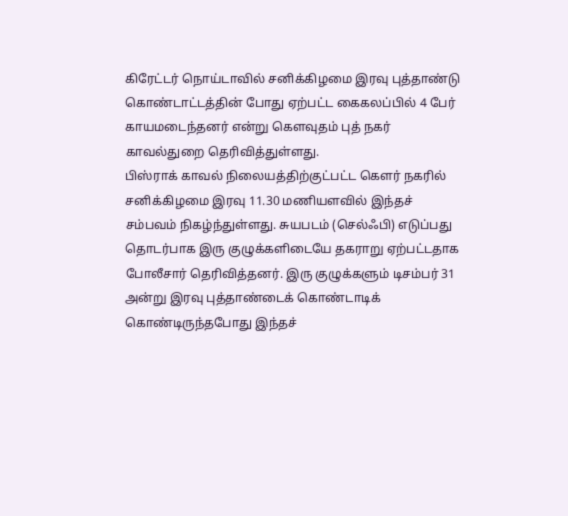கிரேட்டர் நொய்டாவில் சனிக்கிழமை இரவு புத்தாண்டு கொண்டாட்டத்தின் போது ஏற்பட்ட கைகலப்பில் 4 பேர் காயமடைந்தனர் என்று கௌவுதம் புத் நகர் காவல்துறை தெரிவித்துள்ளது.
பிஸ்ராக் காவல் நிலையத்திற்குட்பட்ட கௌர் நகரில் சனிக்கிழமை இரவு 11.30 மணியளவில் இந்தச் சம்பவம் நிகழ்ந்துள்ளது. சுயபடம் (செல்ஃபி) எடுப்பது தொடர்பாக இரு குழுக்களிடையே தகராறு ஏற்பட்டதாக போலீசார் தெரிவித்தனர். இரு குழுக்களும் டிசம்பர் 31 அன்று இரவு புத்தாண்டைக் கொண்டாடிக் கொண்டிருந்தபோது இந்தச்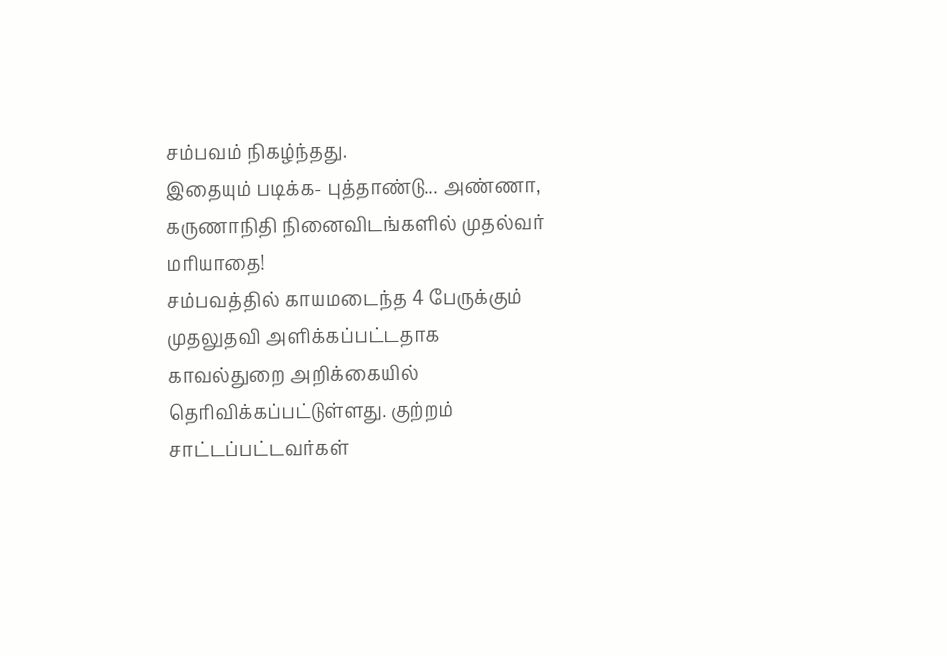சம்பவம் நிகழ்ந்தது.
இதையும் படிக்க- புத்தாண்டு... அண்ணா, கருணாநிதி நினைவிடங்களில் முதல்வர் மரியாதை!
சம்பவத்தில் காயமடைந்த 4 பேருக்கும் முதலுதவி அளிக்கப்பட்டதாக காவல்துறை அறிக்கையில் தெரிவிக்கப்பட்டுள்ளது. குற்றம் சாட்டப்பட்டவர்கள்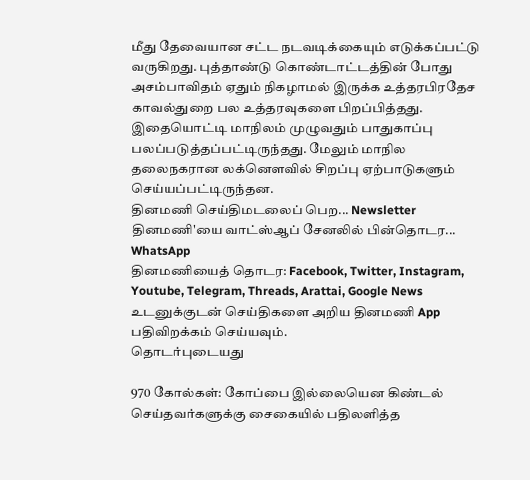மீது தேவையான சட்ட நடவடிக்கையும் எடுக்கப்பட்டு வருகிறது. புத்தாண்டு கொண்டாட்டத்தின் போது அசம்பாவிதம் ஏதும் நிகழாமல் இருக்க உத்தரபிரதேச காவல்துறை பல உத்தரவுகளை பிறப்பித்தது.
இதையொட்டி மாநிலம் முழுவதும் பாதுகாப்பு பலப்படுத்தப்பட்டிருந்தது. மேலும் மாநில தலைநகரான லக்னௌவில் சிறப்பு ஏற்பாடுகளும் செய்யப்பட்டிருந்தன.
தினமணி செய்திமடலைப் பெற... Newsletter
தினமணி'யை வாட்ஸ்ஆப் சேனலில் பின்தொடர... WhatsApp
தினமணியைத் தொடர: Facebook, Twitter, Instagram, Youtube, Telegram, Threads, Arattai, Google News
உடனுக்குடன் செய்திகளை அறிய தினமணி App பதிவிறக்கம் செய்யவும்.
தொடர்புடையது

970 கோல்கள்: கோப்பை இல்லையென கிண்டல் செய்தவர்களுக்கு சைகையில் பதிலளித்த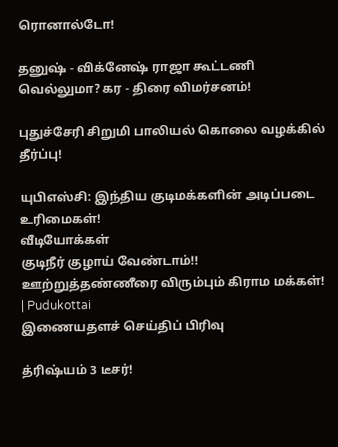ரொனால்டோ!

தனுஷ் - விக்னேஷ் ராஜா கூட்டணி வெல்லுமா? கர - திரை விமர்சனம்!

புதுச்சேரி சிறுமி பாலியல் கொலை வழக்கில் தீர்ப்பு!

யுபிஎஸ்சி: இந்திய குடிமக்களின் அடிப்படை உரிமைகள்!
வீடியோக்கள்
குடிநீர் குழாய் வேண்டாம்!! ஊற்றுத்தண்ணீரை விரும்பும் கிராம மக்கள்! | Pudukottai
இணையதளச் செய்திப் பிரிவு

த்ரிஷ்யம் 3 டீசர்!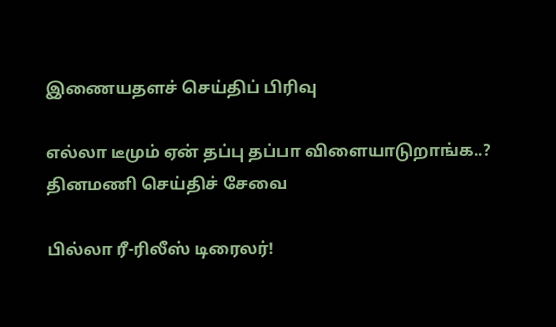இணையதளச் செய்திப் பிரிவு

எல்லா டீமும் ஏன் தப்பு தப்பா விளையாடுறாங்க..?
தினமணி செய்திச் சேவை

பில்லா ரீ-ரிலீஸ் டிரைலர்!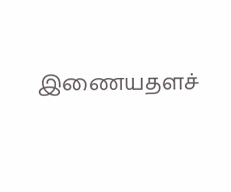இணையதளச்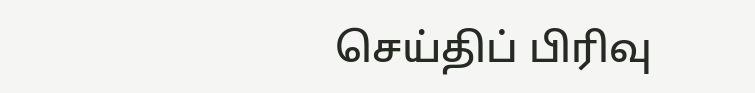செய்திப் பிரிவு